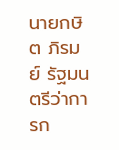นายกษิต ภิรมย์ รัฐมนตรีว่าการก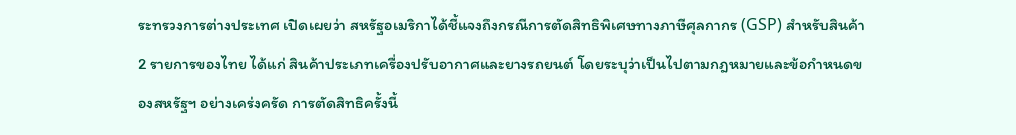ระทรวงการต่างประเทศ เปิดเผยว่า สหรัฐอเมริกาได้ชี้แจงถึงกรณีการตัดสิทธิพิเศษทางภาษีศุลกากร (GSP) สำหรับสินค้า 2 รายการของไทย ได้แก่ สินค้าประเภทเครื่องปรับอากาศและยางรถยนต์ โดยระบุว่าเป็นไปตามกฎหมายและข้อกำหนดของสหรัฐฯ อย่างเคร่งครัด การตัดสิทธิครั้งนี้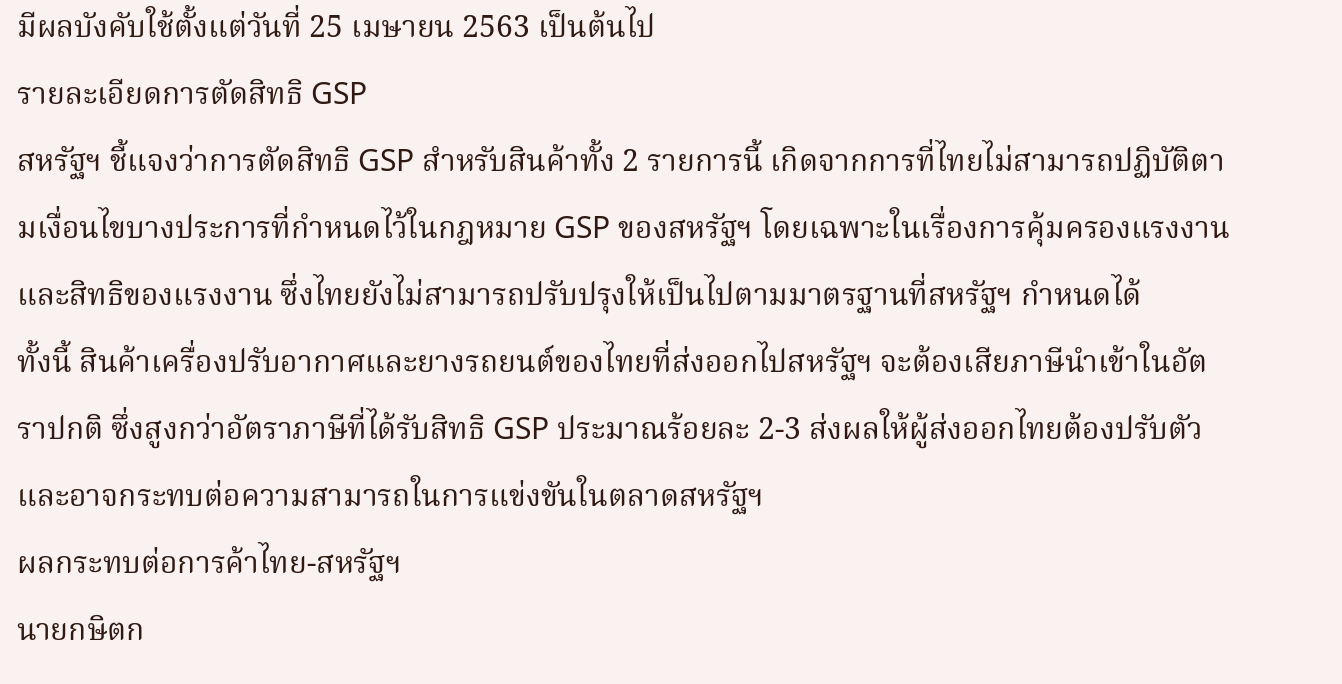มีผลบังคับใช้ตั้งแต่วันที่ 25 เมษายน 2563 เป็นต้นไป
รายละเอียดการตัดสิทธิ GSP
สหรัฐฯ ชี้แจงว่าการตัดสิทธิ GSP สำหรับสินค้าทั้ง 2 รายการนี้ เกิดจากการที่ไทยไม่สามารถปฏิบัติตามเงื่อนไขบางประการที่กำหนดไว้ในกฎหมาย GSP ของสหรัฐฯ โดยเฉพาะในเรื่องการคุ้มครองแรงงานและสิทธิของแรงงาน ซึ่งไทยยังไม่สามารถปรับปรุงให้เป็นไปตามมาตรฐานที่สหรัฐฯ กำหนดได้
ทั้งนี้ สินค้าเครื่องปรับอากาศและยางรถยนต์ของไทยที่ส่งออกไปสหรัฐฯ จะต้องเสียภาษีนำเข้าในอัตราปกติ ซึ่งสูงกว่าอัตราภาษีที่ได้รับสิทธิ GSP ประมาณร้อยละ 2-3 ส่งผลให้ผู้ส่งออกไทยต้องปรับตัวและอาจกระทบต่อความสามารถในการแข่งขันในตลาดสหรัฐฯ
ผลกระทบต่อการค้าไทย-สหรัฐฯ
นายกษิตก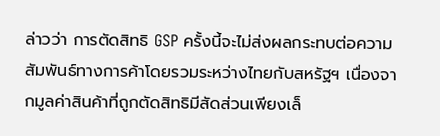ล่าวว่า การตัดสิทธิ GSP ครั้งนี้จะไม่ส่งผลกระทบต่อความสัมพันธ์ทางการค้าโดยรวมระหว่างไทยกับสหรัฐฯ เนื่องจากมูลค่าสินค้าที่ถูกตัดสิทธิมีสัดส่วนเพียงเล็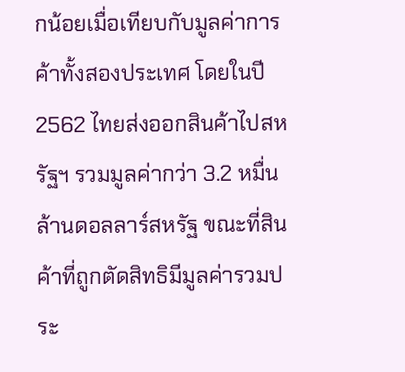กน้อยเมื่อเทียบกับมูลค่าการค้าทั้งสองประเทศ โดยในปี 2562 ไทยส่งออกสินค้าไปสหรัฐฯ รวมมูลค่ากว่า 3.2 หมื่นล้านดอลลาร์สหรัฐ ขณะที่สินค้าที่ถูกตัดสิทธิมีมูลค่ารวมประ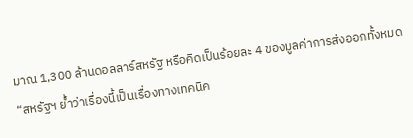มาณ 1,300 ล้านดอลลาร์สหรัฐ หรือคิดเป็นร้อยละ 4 ของมูลค่าการส่งออกทั้งหมด
“สหรัฐฯ ย้ำว่าเรื่องนี้เป็นเรื่องทางเทคนิค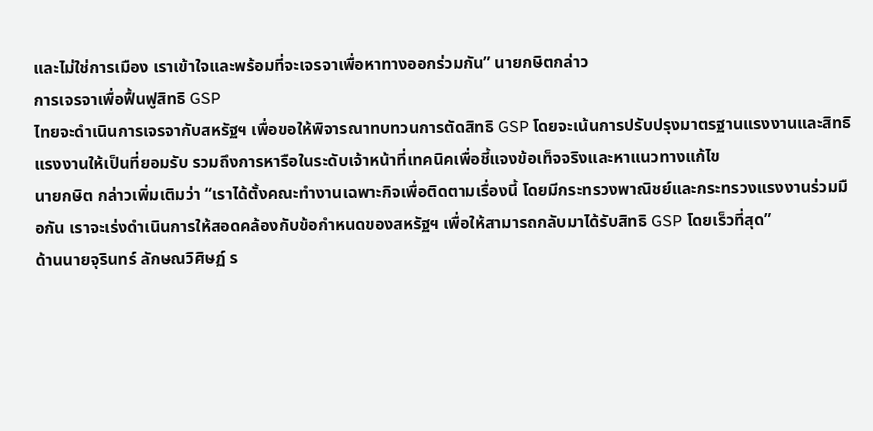และไม่ใช่การเมือง เราเข้าใจและพร้อมที่จะเจรจาเพื่อหาทางออกร่วมกัน” นายกษิตกล่าว
การเจรจาเพื่อฟื้นฟูสิทธิ GSP
ไทยจะดำเนินการเจรจากับสหรัฐฯ เพื่อขอให้พิจารณาทบทวนการตัดสิทธิ GSP โดยจะเน้นการปรับปรุงมาตรฐานแรงงานและสิทธิแรงงานให้เป็นที่ยอมรับ รวมถึงการหารือในระดับเจ้าหน้าที่เทคนิคเพื่อชี้แจงข้อเท็จจริงและหาแนวทางแก้ไข
นายกษิต กล่าวเพิ่มเติมว่า “เราได้ตั้งคณะทำงานเฉพาะกิจเพื่อติดตามเรื่องนี้ โดยมีกระทรวงพาณิชย์และกระทรวงแรงงานร่วมมือกัน เราจะเร่งดำเนินการให้สอดคล้องกับข้อกำหนดของสหรัฐฯ เพื่อให้สามารถกลับมาได้รับสิทธิ GSP โดยเร็วที่สุด”
ด้านนายจุรินทร์ ลักษณวิศิษฏ์ ร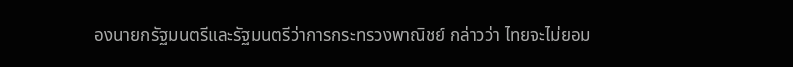องนายกรัฐมนตรีและรัฐมนตรีว่าการกระทรวงพาณิชย์ กล่าวว่า ไทยจะไม่ยอม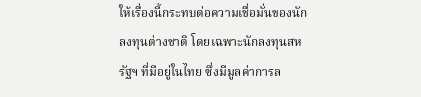ให้เรื่องนี้กระทบต่อความเชื่อมั่นของนักลงทุนต่างชาติ โดยเฉพาะนักลงทุนสหรัฐฯ ที่มีอยู่ในไทย ซึ่งมีมูลค่าการล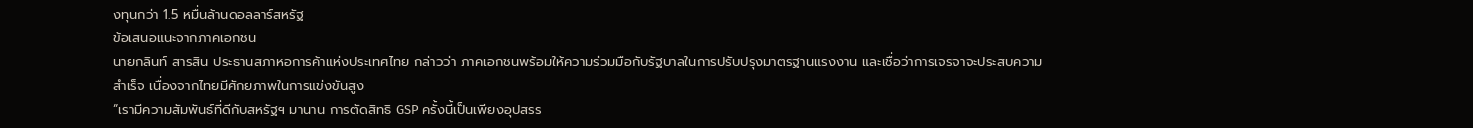งทุนกว่า 1.5 หมื่นล้านดอลลาร์สหรัฐ
ข้อเสนอแนะจากภาคเอกชน
นายกลินท์ สารสิน ประธานสภาหอการค้าแห่งประเทศไทย กล่าวว่า ภาคเอกชนพร้อมให้ความร่วมมือกับรัฐบาลในการปรับปรุงมาตรฐานแรงงาน และเชื่อว่าการเจรจาจะประสบความสำเร็จ เนื่องจากไทยมีศักยภาพในการแข่งขันสูง
“เรามีความสัมพันธ์ที่ดีกับสหรัฐฯ มานาน การตัดสิทธิ GSP ครั้งนี้เป็นเพียงอุปสรร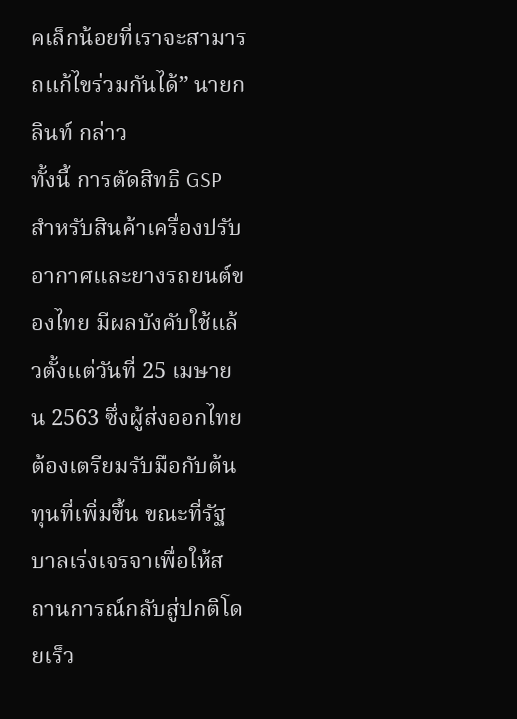คเล็กน้อยที่เราจะสามารถแก้ไขร่วมกันได้” นายกลินท์ กล่าว
ทั้งนี้ การตัดสิทธิ GSP สำหรับสินค้าเครื่องปรับอากาศและยางรถยนต์ของไทย มีผลบังคับใช้แล้วตั้งแต่วันที่ 25 เมษายน 2563 ซึ่งผู้ส่งออกไทยต้องเตรียมรับมือกับต้นทุนที่เพิ่มขึ้น ขณะที่รัฐบาลเร่งเจรจาเพื่อให้สถานการณ์กลับสู่ปกติโดยเร็ว